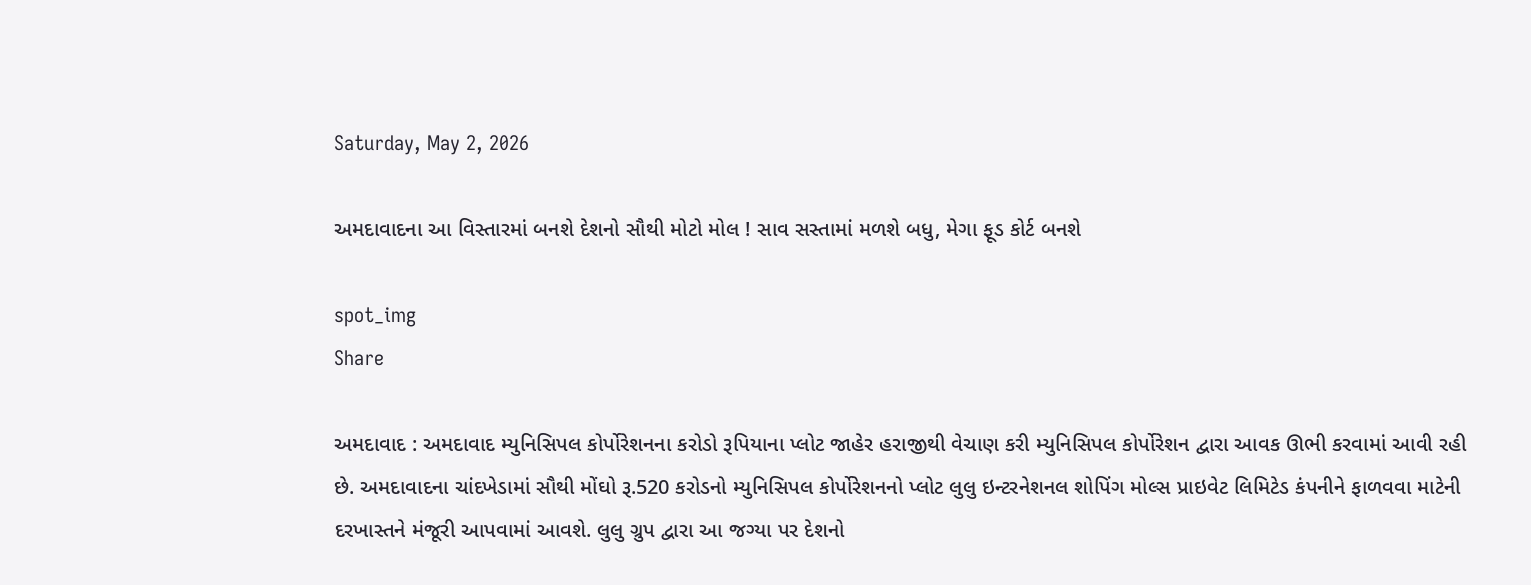Saturday, May 2, 2026

અમદાવાદના આ વિસ્તારમાં બનશે દેશનો સૌથી મોટો મોલ ! સાવ સસ્તામાં મળશે બધુ, મેગા ફૂડ કોર્ટ બનશે

spot_img
Share

અમદાવાદ : અમદાવાદ મ્યુનિસિપલ કોર્પોરેશનના કરોડો રૂપિયાના પ્લોટ જાહેર હરાજીથી વેચાણ કરી મ્યુનિસિપલ કોર્પોરેશન દ્વારા આવક ઊભી કરવામાં આવી રહી છે. અમદાવાદના ચાંદખેડામાં સૌથી મોંઘો રૂ.520 કરોડનો મ્યુનિસિપલ કોર્પોરેશનનો પ્લોટ લુલુ ઇન્ટરનેશનલ શોપિંગ મોલ્સ પ્રાઇવેટ લિમિટેડ કંપનીને ફાળવવા માટેની દરખાસ્તને મંજૂરી આપવામાં આવશે. લુલુ ગ્રુપ દ્વારા આ જગ્યા પર દેશનો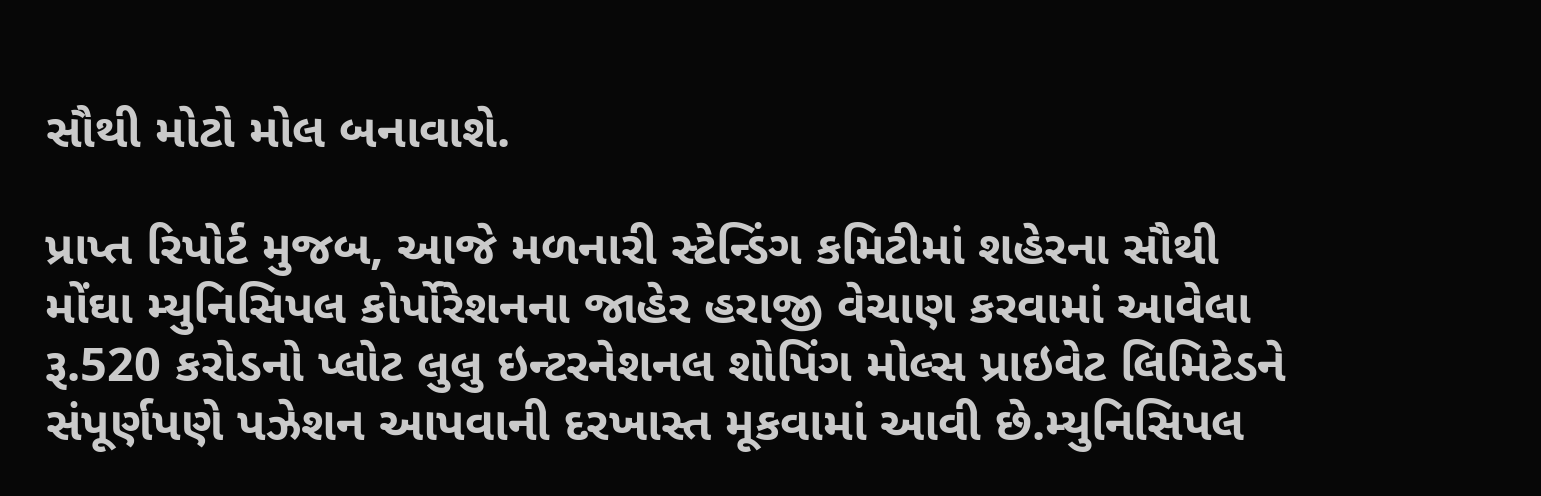સૌથી મોટો મોલ બનાવાશે.

પ્રાપ્ત રિપોર્ટ મુજબ, આજે મળનારી સ્ટેન્ડિંગ કમિટીમાં શહેરના સૌથી મોંઘા મ્યુનિસિપલ કોર્પોરેશનના જાહેર હરાજી વેચાણ કરવામાં આવેલા રૂ.520 કરોડનો પ્લોટ લુલુ ઇન્ટરનેશનલ શોપિંગ મોલ્સ પ્રાઇવેટ લિમિટેડને સંપૂર્ણપણે પઝેશન આપવાની દરખાસ્ત મૂકવામાં આવી છે.મ્યુનિસિપલ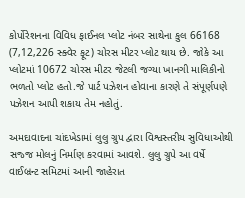કોર્પોરેશનના વિવિધ ફાઈનલ પ્લોટ નંબર સાથેના કુલ 66168 (7,12,226 સ્ક્વેર ફૂટ) ચોરસ મીટર પ્લોટ થાય છે. જોકે આ પ્લોટમાં 10672 ચોરસ મીટર જેટલી જગ્યા ખાનગી માલિકીનો ભળતો પ્લોટ હતો.જે પાર્ટ પઝેશન હોવાના કારણે તે સંપૂર્ણપણે પઝેશન આપી શકાય તેમ નહોતું.

અમદાવાદના ચાંદખેડામાં લુલુ ગ્રુપ દ્વારા વિશ્વસ્તરીય સુવિધાઓથી સજ્જ મોલનું નિર્માણ કરવામાં આવશે. લુલુ ગ્રુપે આ વર્ષે વાઈબ્રન્ટ સમિટમાં આની જાહેરાત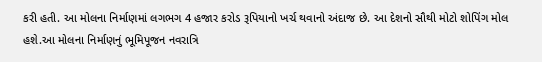કરી હતી. આ મોલના નિર્માણમાં લગભગ 4 હજાર કરોડ રૂપિયાનો ખર્ચ થવાનો અંદાજ છે. આ દેશનો સૌથી મોટો શોપિંગ મોલ હશે.આ મોલના નિર્માણનું ભૂમિપૂજન નવરાત્રિ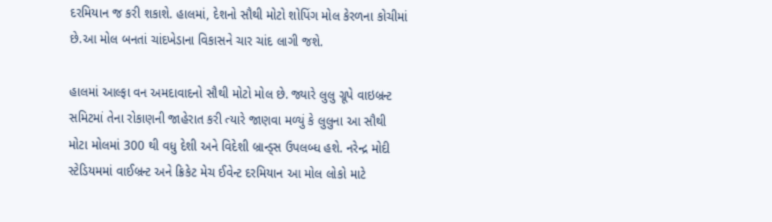દરમિયાન જ કરી શકાશે. હાલમાં, દેશનો સૌથી મોટો શોપિંગ મોલ કેરળના કોચીમાં છે.આ મોલ બનતાં ચાંદખેડાના વિકાસને ચાર ચાંદ લાગી જશે.

હાલમાં આલ્ફા વન અમદાવાદનો સૌથી મોટો મોલ છે. જ્યારે લુલુ ગ્રૂપે વાઇબ્રન્ટ સમિટમાં તેના રોકાણની જાહેરાત કરી ત્યારે જાણવા મળ્યું કે લુલુના આ સૌથી મોટા મોલમાં 300 થી વધુ દેશી અને વિદેશી બ્રાન્ડ્સ ઉપલબ્ધ હશે. નરેન્દ્ર મોદી સ્ટેડિયમમાં વાઈબ્રન્ટ અને ક્રિકેટ મેચ ઈવેન્ટ દરમિયાન આ મોલ લોકો માટે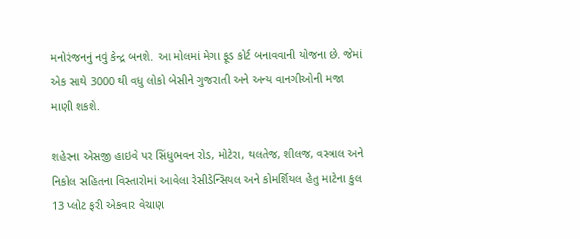મનોરંજનનું નવું કેન્દ્ર બનશે. આ મોલમાં મેગા ફૂડ કોર્ટ બનાવવાની યોજના છે. જેમાં એક સાથે 3000 થી વધુ લોકો બેસીને ગુજરાતી અને અન્ય વાનગીઓની મજા માણી શકશે.

શહેરના એસજી હાઇવે પર સિંધુભવન રોડ, મોટેરા, થલતેજ, શીલજ, વસ્ત્રાલ અને નિકોલ સહિતના વિસ્તારોમાં આવેલા રેસીડેન્સિયલ અને કોમર્શિયલ હેતુ માટેના કુલ 13 પ્લોટ ફરી એકવાર વેચાણ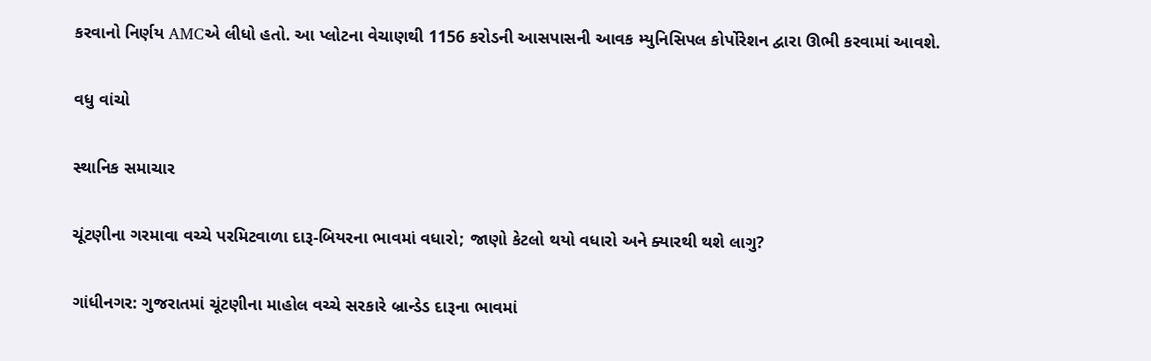કરવાનો નિર્ણય AMCએ લીધો હતો. આ પ્લોટના વેચાણથી 1156 કરોડની આસપાસની આવક મ્યુનિસિપલ કોર્પોરેશન દ્વારા ઊભી કરવામાં આવશે.

વધુ વાંચો

સ્થાનિક સમાચાર

ચૂંટણીના ગરમાવા વચ્ચે પરમિટવાળા દારૂ-બિયરના ભાવમાં વધારો; જાણો કેટલો થયો વધારો અને ક્યારથી થશે લાગુ?

ગાંધીનગર: ગુજરાતમાં ચૂંટણીના માહોલ વચ્ચે સરકારે બ્રાન્ડેડ દારૂના ભાવમાં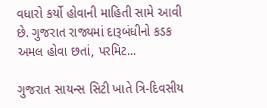વધારો કર્યો હોવાની માહિતી સામે આવી છે. ગુજરાત રાજ્યમાં દારૂબંધીનો કડક અમલ હોવા છતાં, પરમિટ...

ગુજરાત સાયન્સ સિટી ખાતે ત્રિ-દિવસીય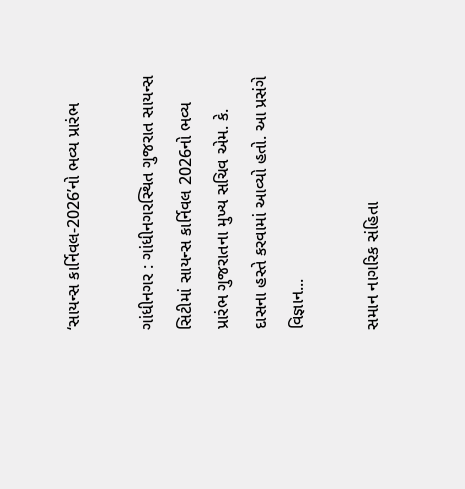‘સાયન્સ કાર્નિવલ-2026’નો ભવ્ય પ્રારંભ

ગાંધીનગર : ગાંધીનગરસ્થિત ગુજરાત સાયન્સ સિટીમાં સાયન્સ કાર્નિવલ 2026નો ભવ્ય પ્રારંભ ગુજરાતના મુખ્ય સચિવ એમ. કે. દાસના હસ્તે કરવામાં આવ્યો હતો. આ પ્રસંગે વિજ્ઞાન...

સમાન નાગરિક સંહિતા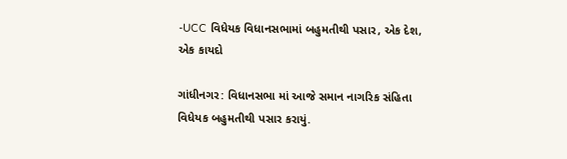-UCC વિધેયક વિધાનસભામાં બહુમતીથી પસાર, એક દેશ, એક કાયદો

ગાંધીનગર: વિધાનસભા માં આજે સમાન નાગરિક સંહિતા વિધેયક બહુમતીથી પસાર કરાયું.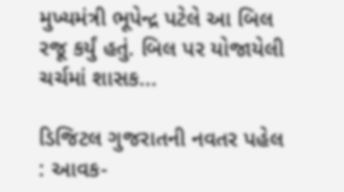મુખ્યમંત્રી ભૂપેન્દ્ર પટેલે આ બિલ રજૂ કર્યું હતું. બિલ પર યોજાયેલી ચર્ચમાં શાસક...

ડિજિટલ ગુજરાતની નવતર પહેલ : આવક-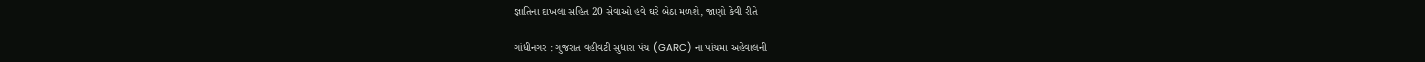જ્ઞાતિના દાખલા સહિત 20 સેવાઓ હવે ઘરે બેઠા મળશે, જાણો કેવી રીતે

ગાંધીનગર : ગુજરાત વહીવટી સુધારા પંચ (GARC) ના પાંચમા અહેવાલની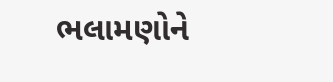ભલામણોને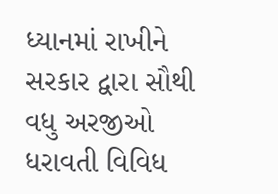ધ્યાનમાં રાખીને સરકાર દ્વારા સૌથી વધુ અરજીઓ ધરાવતી વિવિધ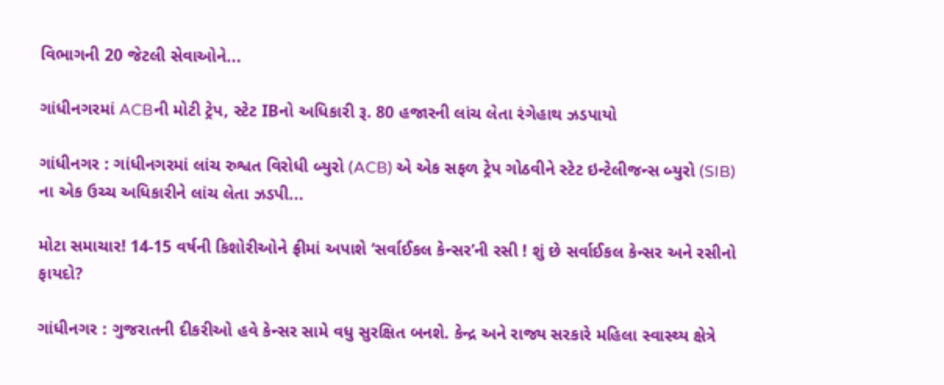વિભાગની 20 જેટલી સેવાઓને...

ગાંધીનગરમાં ACBની મોટી ટ્રેપ, સ્ટેટ IBનો અધિકારી રૂ. 80 હજારની લાંચ લેતા રંગેહાથ ઝડપાયો

ગાંધીનગર : ગાંધીનગરમાં લાંચ રુશ્વત વિરોધી બ્યુરો (ACB) એ એક સફળ ટ્રેપ ગોઠવીને સ્ટેટ ઇન્ટેલીજન્સ બ્યુરો (SIB) ના એક ઉચ્ચ અધિકારીને લાંચ લેતા ઝડપી...

મોટા સમાચાર! 14-15 વર્ષની કિશોરીઓને ફ્રીમાં અપાશે ‘સર્વાઈકલ કેન્સર’ની રસી ! શું છે સર્વાઈકલ કેન્સર અને રસીનો ફાયદો?

ગાંધીનગર : ગુજરાતની દીકરીઓ હવે કેન્સર સામે વધુ સુરક્ષિત બનશે. કેન્દ્ર અને રાજ્ય સરકારે મહિલા સ્વાસ્થ્ય ક્ષેત્રે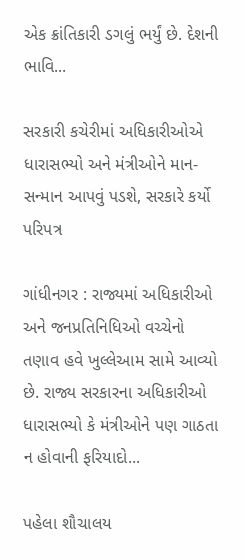એક ક્રાંતિકારી ડગલું ભર્યું છે. દેશની ભાવિ...

સરકારી કચેરીમાં અધિકારીઓએ ધારાસભ્યો અને મંત્રીઓને માન-સન્માન આપવું પડશે, સરકારે કર્યો પરિપત્ર

ગાંધીનગર : રાજ્યમાં અધિકારીઓ અને જનપ્રતિનિધિઓ વચ્ચેનો તણાવ હવે ખુલ્લેઆમ સામે આવ્યો છે. રાજ્ય સરકારના અધિકારીઓ ધારાસભ્યો કે મંત્રીઓને પણ ગાઠતા ન હોવાની ફરિયાદો...

પહેલા શૌચાલય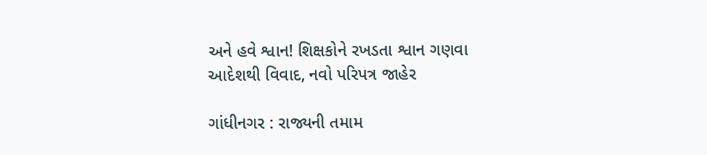અને હવે શ્વાન! શિક્ષકોને રખડતા શ્વાન ગણવા આદેશથી વિવાદ, નવો પરિપત્ર જાહેર

ગાંધીનગર : રાજ્યની તમામ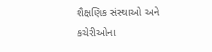શૈક્ષણિક સંસ્થાઓ અને કચેરીઓના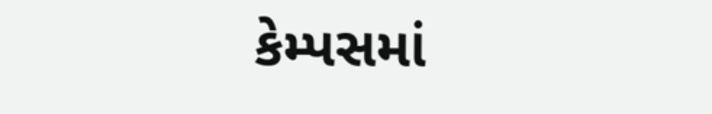કેમ્પસમાં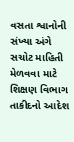વસતા શ્વાનોની સંખ્યા અંગે સચોટ માહિતી મેળવવા માટે શિક્ષણ વિભાગ તાકીદનો આદેશ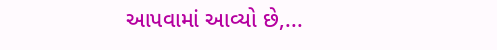આપવામાં આવ્યો છે,...